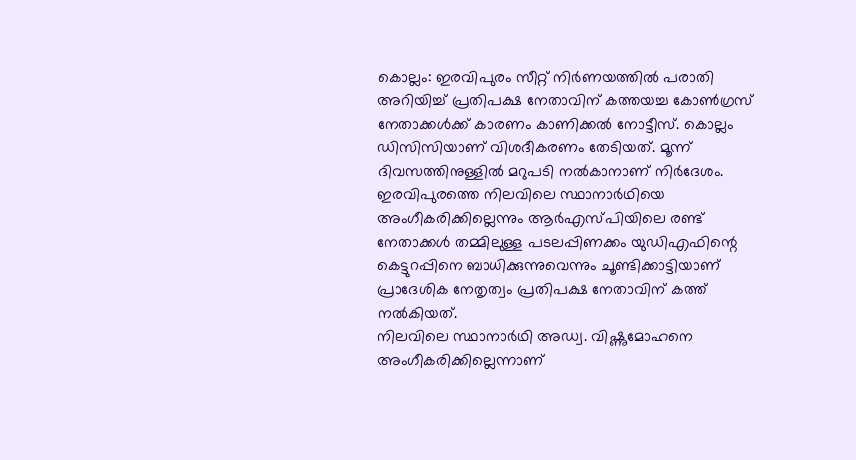കൊല്ലം: ഇരവിപുരം സീറ്റ് നിർണയത്തിൽ പരാതി അറിയിച്ച് പ്രതിപക്ഷ നേതാവിന് കത്തയച്ച കോൺഗ്രസ് നേതാക്കൾക്ക് കാരണം കാണിക്കൽ നോട്ടീസ്. കൊല്ലം ഡിസിസിയാണ് വിശദീകരണം തേടിയത്. മൂന്ന് ദിവസത്തിനുള്ളിൽ മറുപടി നൽകാനാണ് നിർദേശം. ഇരവിപുരത്തെ നിലവിലെ സ്ഥാനാർഥിയെ അംഗീകരിക്കില്ലെന്നും ആർഎസ്പിയിലെ രണ്ട് നേതാക്കൾ തമ്മിലുള്ള പടലപ്പിണക്കം യുഡിഎഫിന്റെ കെട്ടുറപ്പിനെ ബാധിക്കുന്നുവെന്നും ചൂണ്ടിക്കാട്ടിയാണ് പ്രാദേശിക നേതൃത്വം പ്രതിപക്ഷ നേതാവിന് കത്ത് നൽകിയത്.
നിലവിലെ സ്ഥാനാർഥി അഡ്വ. വിഷ്ണുമോഹനെ അംഗീകരിക്കില്ലെന്നാണ്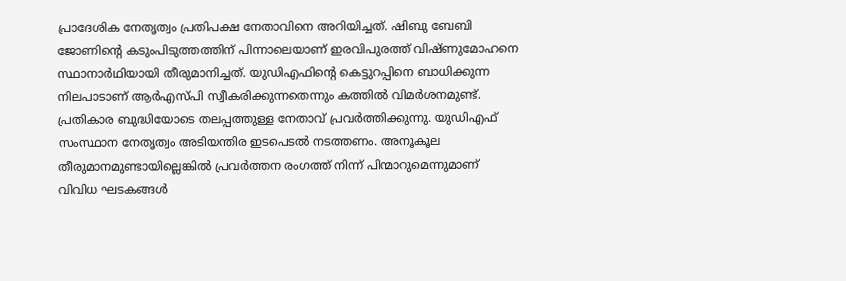പ്രാദേശിക നേതൃത്വം പ്രതിപക്ഷ നേതാവിനെ അറിയിച്ചത്. ഷിബു ബേബി ജോണിന്റെ കടുംപിടുത്തത്തിന് പിന്നാലെയാണ് ഇരവിപുരത്ത് വിഷ്ണുമോഹനെ സ്ഥാനാർഥിയായി തീരുമാനിച്ചത്. യുഡിഎഫിൻ്റെ കെട്ടുറപ്പിനെ ബാധിക്കുന്ന നിലപാടാണ് ആർഎസ്പി സ്വീകരിക്കുന്നതെന്നും കത്തിൽ വിമർശനമുണ്ട്.
പ്രതികാര ബുദ്ധിയോടെ തലപ്പത്തുള്ള നേതാവ് പ്രവർത്തിക്കുന്നു. യുഡിഎഫ് സംസ്ഥാന നേതൃത്വം അടിയന്തിര ഇടപെടൽ നടത്തണം. അനൂകൂല തീരുമാനമുണ്ടായില്ലെങ്കിൽ പ്രവർത്തന രംഗത്ത് നിന്ന് പിന്മാറുമെന്നുമാണ് വിവിധ ഘടകങ്ങൾ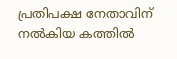പ്രതിപക്ഷ നേതാവിന് നൽകിയ കത്തിൽ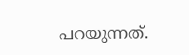പറയുന്നത്.